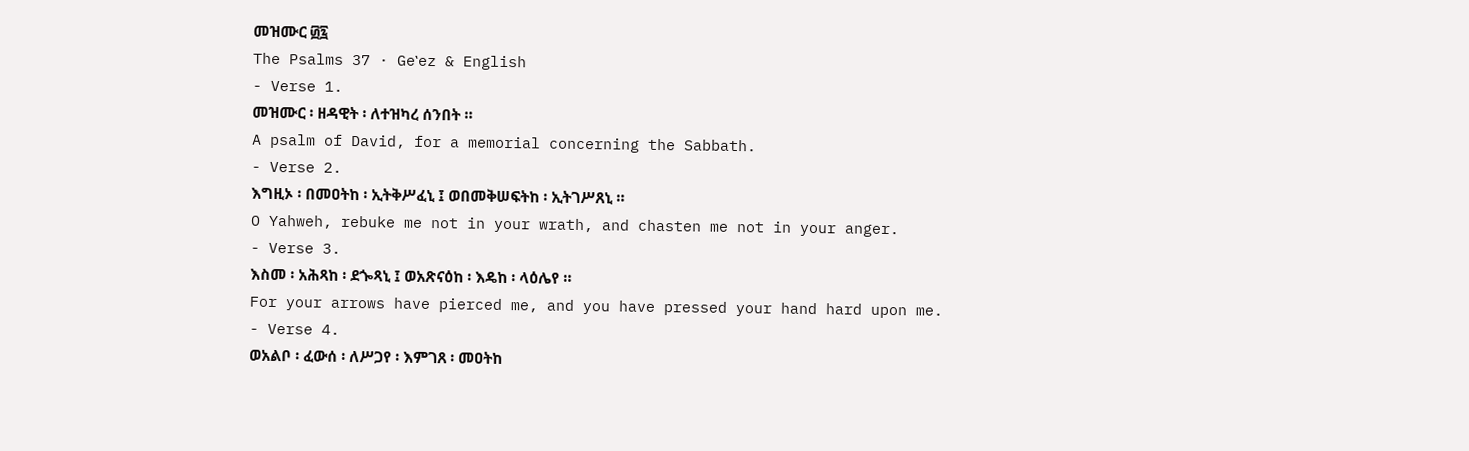መዝሙር ፴፯
The Psalms 37 · Geʽez & English
- Verse 1.
መዝሙር ፡ ዘዳዊት ፡ ለተዝካረ ሰንበት ።
A psalm of David, for a memorial concerning the Sabbath.
- Verse 2.
እግዚኦ ፡ በመዐትከ ፡ ኢትቅሥፈኒ ፤ ወበመቅሠፍትከ ፡ ኢትገሥጸኒ ።
O Yahweh, rebuke me not in your wrath, and chasten me not in your anger.
- Verse 3.
እስመ ፡ አሕጻከ ፡ ደጐጻኒ ፤ ወአጽናዕከ ፡ እዴከ ፡ ላዕሌየ ።
For your arrows have pierced me, and you have pressed your hand hard upon me.
- Verse 4.
ወአልቦ ፡ ፈውሰ ፡ ለሥጋየ ፡ እምገጸ ፡ መዐትከ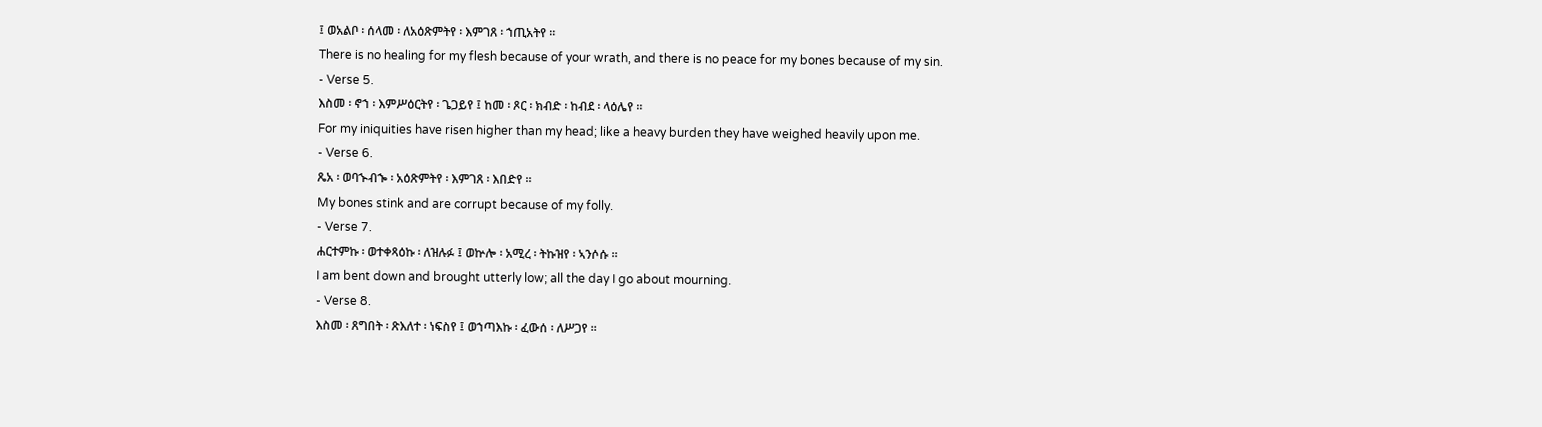፤ ወአልቦ ፡ ሰላመ ፡ ለአዕጽምትየ ፡ እምገጸ ፡ ኀጢአትየ ።
There is no healing for my flesh because of your wrath, and there is no peace for my bones because of my sin.
- Verse 5.
እስመ ፡ ኖኀ ፡ እምሥዕርትየ ፡ ጌጋይየ ፤ ከመ ፡ ጾር ፡ ክብድ ፡ ከብደ ፡ ላዕሌየ ።
For my iniquities have risen higher than my head; like a heavy burden they have weighed heavily upon me.
- Verse 6.
ጼአ ፡ ወባኍብኈ ፡ አዕጽምትየ ፡ እምገጸ ፡ እበድየ ።
My bones stink and are corrupt because of my folly.
- Verse 7.
ሐርተምኩ ፡ ወተቀጻዕኩ ፡ ለዝሉፉ ፤ ወኵሎ ፡ አሚረ ፡ ትኩዝየ ፡ ኣንሶሱ ።
I am bent down and brought utterly low; all the day I go about mourning.
- Verse 8.
እስመ ፡ ጸግበት ፡ ጽእለተ ፡ ነፍስየ ፤ ወኀጣእኩ ፡ ፈውሰ ፡ ለሥጋየ ።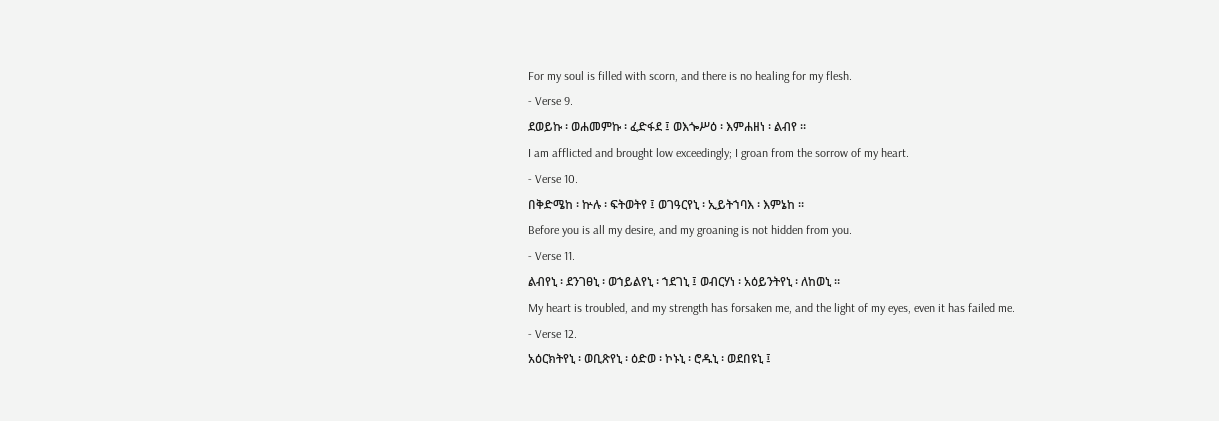For my soul is filled with scorn, and there is no healing for my flesh.
- Verse 9.
ደወይኩ ፡ ወሐመምኩ ፡ ፈድፋደ ፤ ወእጐሥዕ ፡ እምሐዘነ ፡ ልብየ ።
I am afflicted and brought low exceedingly; I groan from the sorrow of my heart.
- Verse 10.
በቅድሜከ ፡ ኵሉ ፡ ፍትወትየ ፤ ወገዓርየኒ ፡ ኢይትኀባእ ፡ እምኔከ ።
Before you is all my desire, and my groaning is not hidden from you.
- Verse 11.
ልብየኒ ፡ ደንገፀኒ ፡ ወኀይልየኒ ፡ ኀደገኒ ፤ ወብርሃነ ፡ አዕይንትየኒ ፡ ለከወኒ ።
My heart is troubled, and my strength has forsaken me, and the light of my eyes, even it has failed me.
- Verse 12.
አዕርክትየኒ ፡ ወቢጽየኒ ፡ ዕድወ ፡ ኮኑኒ ፡ ሮዱኒ ፡ ወደበዩኒ ፤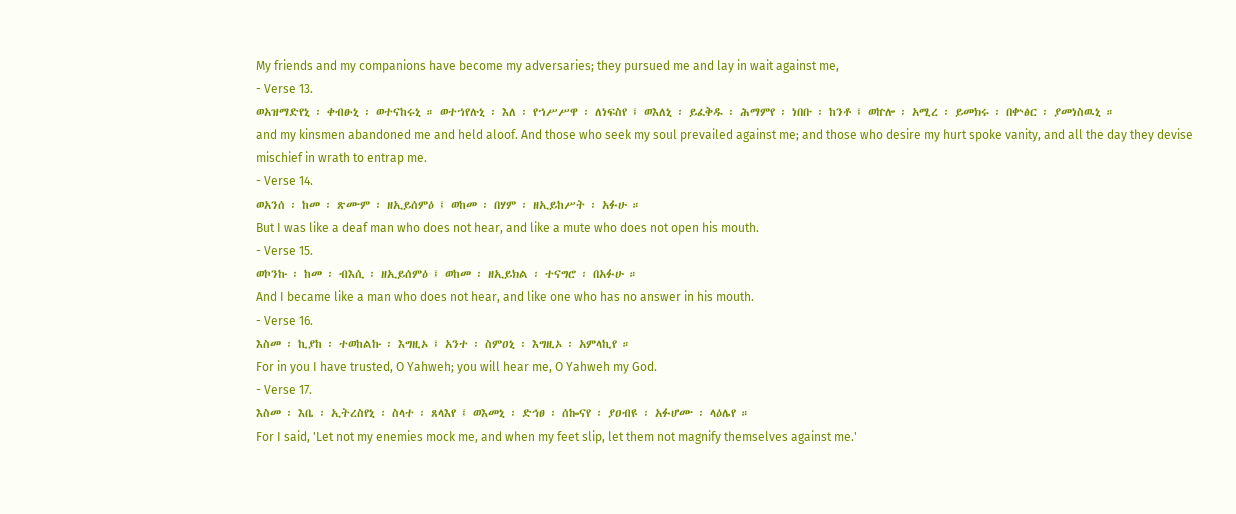My friends and my companions have become my adversaries; they pursued me and lay in wait against me,
- Verse 13.
ወአዝማድየኒ ፡ ቀብፁኒ ፡ ወተናከሩኒ ። ወተኀየሉኒ ፡ እለ ፡ የኀሥሥዋ ፡ ለነፍስየ ፤ ወእለኒ ፡ ይፈቅዱ ፡ ሕማምየ ፡ ነበቡ ፡ ከንቶ ፤ ወኵሎ ፡ አሚረ ፡ ይመክሩ ፡ በቍፅር ፡ ያመነስዉኒ ።
and my kinsmen abandoned me and held aloof. And those who seek my soul prevailed against me; and those who desire my hurt spoke vanity, and all the day they devise mischief in wrath to entrap me.
- Verse 14.
ወአንሰ ፡ ከመ ፡ ጽሙም ፡ ዘኢይሰምዕ ፤ ወከመ ፡ በሃም ፡ ዘኢይከሥት ፡ አፉሁ ።
But I was like a deaf man who does not hear, and like a mute who does not open his mouth.
- Verse 15.
ወኮንኩ ፡ ከመ ፡ ብእሲ ፡ ዘኢይሰምዕ ፤ ወከመ ፡ ዘኢይክል ፡ ተናግሮ ፡ በአፉሁ ።
And I became like a man who does not hear, and like one who has no answer in his mouth.
- Verse 16.
እስመ ፡ ኪያከ ፡ ተወከልኩ ፡ እግዚኦ ፤ አንተ ፡ ስምዐኒ ፡ እግዚኦ ፡ አምላኪየ ።
For in you I have trusted, O Yahweh; you will hear me, O Yahweh my God.
- Verse 17.
እስመ ፡ እቤ ፡ ኢትረስየኒ ፡ ስላተ ፡ ጸላእየ ፤ ወእመኒ ፡ ድኅፀ ፡ ሰኰናየ ፡ ያዐብዩ ፡ አፉሆሙ ፡ ላዕሌየ ።
For I said, 'Let not my enemies mock me, and when my feet slip, let them not magnify themselves against me.'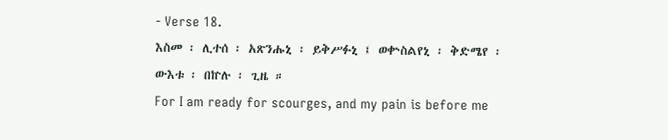- Verse 18.
እስመ ፡ ሊተሰ ፡ አጽንሑኒ ፡ ይቅሥፉኒ ፤ ወቍስልየኒ ፡ ቅድሜየ ፡ ውእቱ ፡ በኵሉ ፡ ጊዜ ።
For I am ready for scourges, and my pain is before me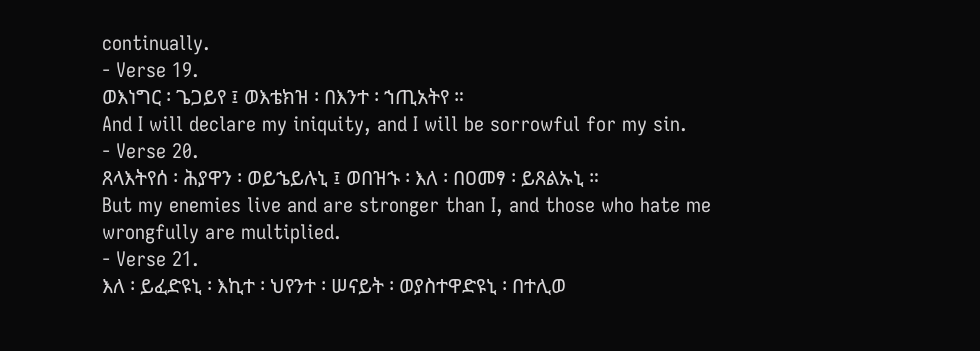continually.
- Verse 19.
ወእነግር ፡ ጌጋይየ ፤ ወእቴክዝ ፡ በእንተ ፡ ኀጢአትየ ።
And I will declare my iniquity, and I will be sorrowful for my sin.
- Verse 20.
ጸላእትየሰ ፡ ሕያዋን ፡ ወይኄይሉኒ ፤ ወበዝኁ ፡ እለ ፡ በዐመፃ ፡ ይጸልኡኒ ።
But my enemies live and are stronger than I, and those who hate me wrongfully are multiplied.
- Verse 21.
እለ ፡ ይፈድዩኒ ፡ እኪተ ፡ ህየንተ ፡ ሠናይት ፡ ወያስተዋድዩኒ ፡ በተሊወ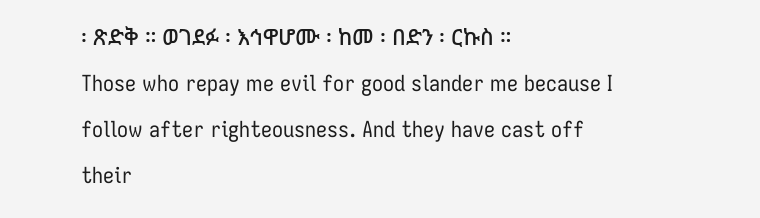፡ ጽድቅ ። ወገደፉ ፡ እኅዋሆሙ ፡ ከመ ፡ በድን ፡ ርኩስ ።
Those who repay me evil for good slander me because I follow after righteousness. And they have cast off their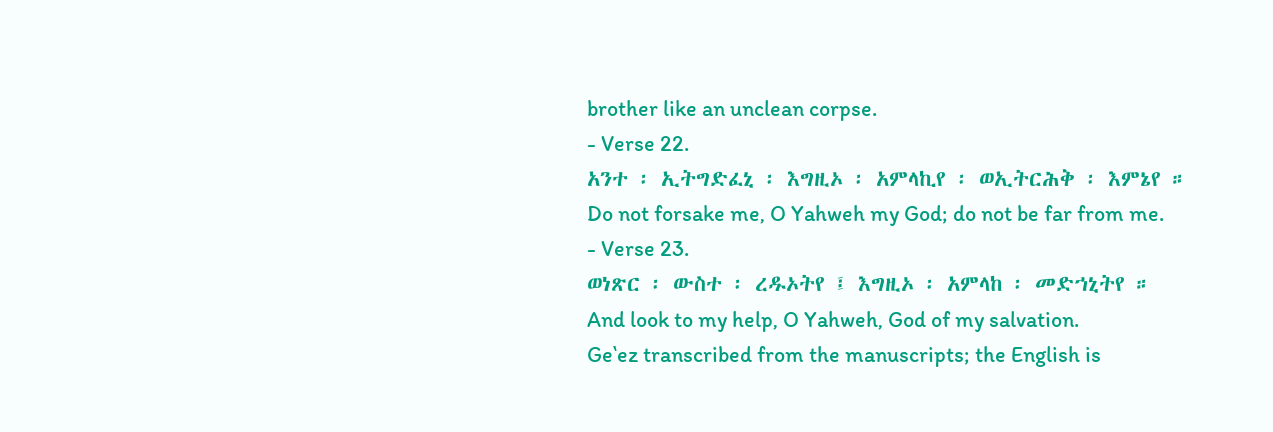brother like an unclean corpse.
- Verse 22.
አንተ ፡ ኢትግድፈኒ ፡ እግዚኦ ፡ አምላኪየ ፡ ወኢትርሕቅ ፡ እምኔየ ።
Do not forsake me, O Yahweh my God; do not be far from me.
- Verse 23.
ወነጽር ፡ ውስተ ፡ ረዱኦትየ ፤ እግዚኦ ፡ አምላከ ፡ መድኀኒትየ ።
And look to my help, O Yahweh, God of my salvation.
Geʽez transcribed from the manuscripts; the English is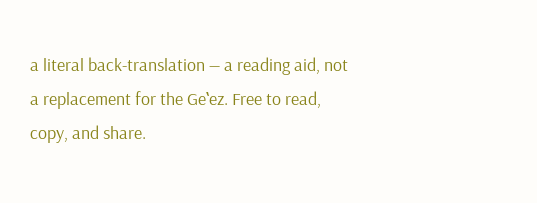a literal back-translation — a reading aid, not a replacement for the Geʽez. Free to read, copy, and share.